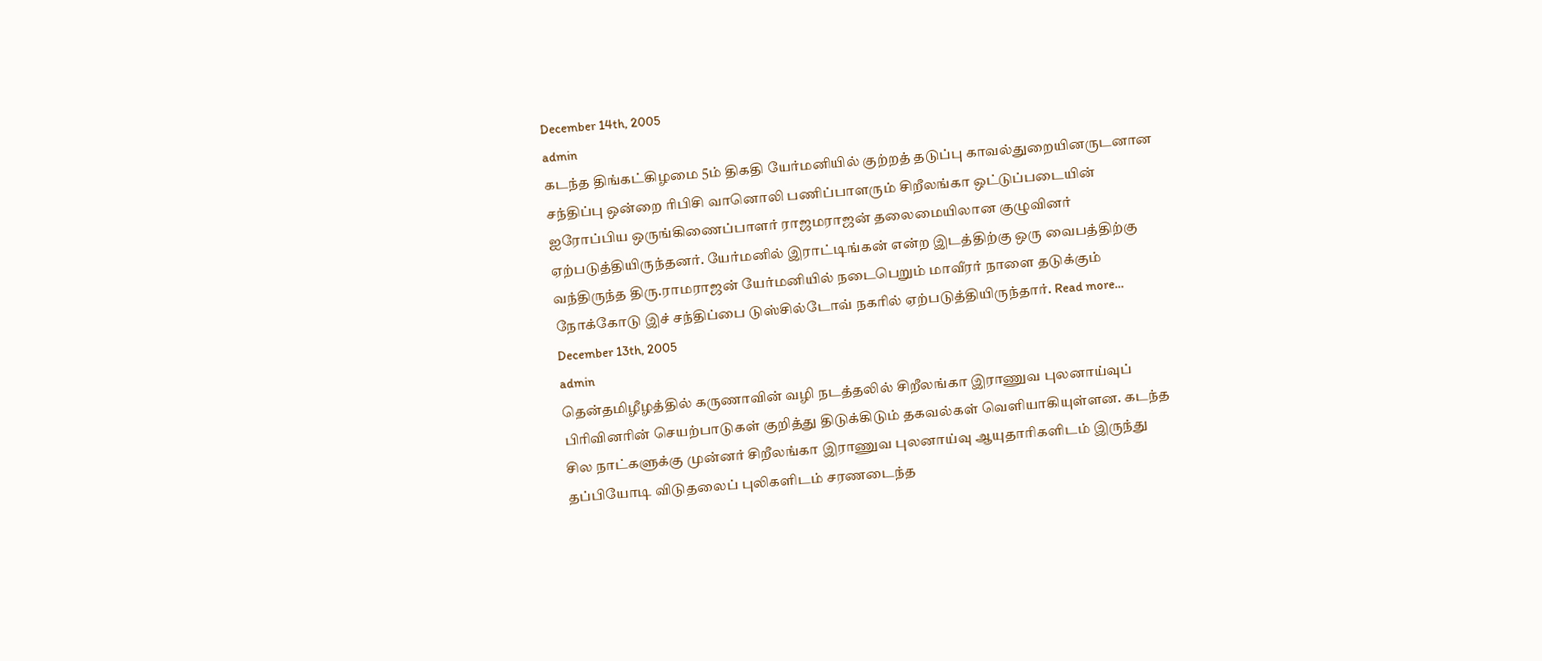December 14th, 2005
admin
கடந்த திங்கட்கிழமை 5ம் திகதி யேர்மனியில் குற்றத் தடுப்பு காவல்துறையினருடனான சந்திப்பு ஒன்றை ரிபிசி வானொலி பணிப்பாளரும் சிறீலங்கா ஒட்டுப்படையின் ஐரோப்பிய ஒருங்கிணைப்பாளர் ராஜமராஜன் தலைமையிலான குழுவினர் ஏற்படுத்தியிருந்தனர். யேர்மனில் இராட்டிங்கன் என்ற இடத்திற்கு ஒரு வைபத்திற்கு வந்திருந்த திரு.ராமராஜன் யேர்மனியில் நடைபெறும் மாவீரர் நாளை தடுக்கும் நோக்கோடு இச் சந்திப்பை டுஸ்சில்டோவ் நகரில் ஏற்படுத்தியிருந்தார். Read more…
December 13th, 2005
admin
தென்தமிழீழத்தில் கருணாவின் வழி நடத்தலில் சிறீலங்கா இராணுவ புலனாய்வுப் பிரிவினரின் செயற்பாடுகள் குறித்து திடுக்கிடும் தகவல்கள் வெளியாகியுள்ளன. கடந்த சில நாட்களுக்கு முன்னர் சிறீலங்கா இராணுவ புலனாய்வு ஆயுதாரிகளிடம் இருந்து தப்பியோடி விடுதலைப் புலிகளிடம் சரணடைந்த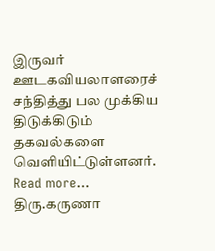இருவர் ஊடகவியலாளரைச் சந்தித்து பல முக்கிய திடுக்கிடும் தகவல்களை வெளியிட்டுள்ளனர். Read more…
திரு.கருணா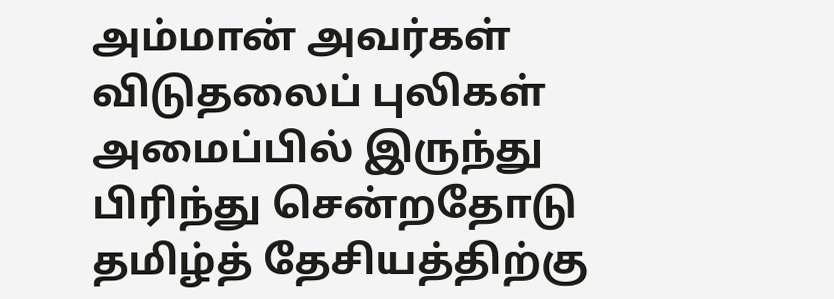அம்மான் அவர்கள் விடுதலைப் புலிகள் அமைப்பில் இருந்து பிரிந்து சென்றதோடு தமிழ்த் தேசியத்திற்கு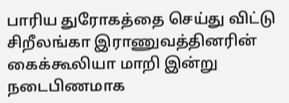பாரிய துரோகத்தை செய்து விட்டு சிறீலங்கா இராணுவத்தினரின் கைக்கூலியா மாறி இன்று நடைபிணமாக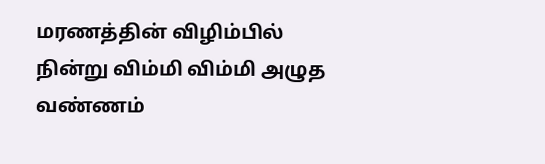மரணத்தின் விழிம்பில் நின்று விம்மி விம்மி அழுத வண்ணம்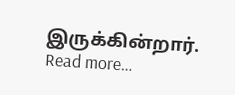இருக்கின்றார். Read more…